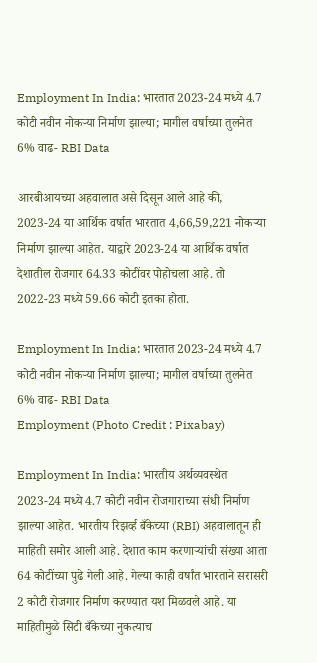Employment In India: भारतात 2023-24 मध्ये 4.7 कोटी नवीन नोकऱ्या निर्माण झाल्या; मागील वर्षाच्या तुलनेत 6% वाढ- RBI Data

आरबीआयच्या अहवालात असे दिसून आले आहे की, 2023-24 या आर्थिक वर्षात भारतात 4,66,59,221 नोकऱ्या निर्माण झाल्या आहेत. याद्वारे 2023-24 या आर्थिक वर्षात देशातील रोजगार 64.33 कोटींवर पोहोचला आहे. तो 2022-23 मध्ये 59.66 कोटी इतका होता.

Employment In India: भारतात 2023-24 मध्ये 4.7 कोटी नवीन नोकऱ्या निर्माण झाल्या; मागील वर्षाच्या तुलनेत 6% वाढ- RBI Data
Employment (Photo Credit : Pixabay)

Employment In India: भारतीय अर्थव्यवस्थेत 2023-24 मध्ये 4.7 कोटी नवीन रोजगाराच्या संधी निर्माण झाल्या आहेत. भारतीय रिझर्व्ह बँकेच्या (RBI) अहवालातून ही माहिती समोर आली आहे. देशात काम करणाऱ्यांची संख्या आता 64 कोटींच्या पुढे गेली आहे. गेल्या काही वर्षांत भारताने सरासरी 2 कोटी रोजगार निर्माण करण्यात यश मिळवले आहे. या माहितीमुळे सिटी बँकेच्या नुकत्याच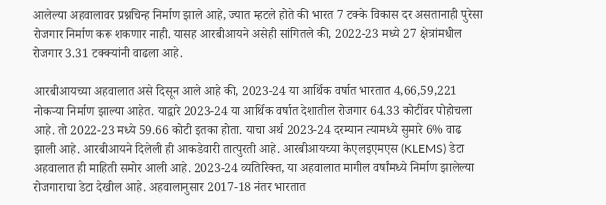आलेल्या अहवालावर प्रश्नचिन्ह निर्माण झाले आहे, ज्यात म्हटले होते की भारत 7 टक्के विकास दर असतानाही पुरेसा रोजगार निर्माण करू शकणार नाही. यासह आरबीआयने असेही सांगितले की, 2022-23 मध्ये 27 क्षेत्रांमधील रोजगार 3.31 टक्क्यांनी वाढला आहे.

आरबीआयच्या अहवालात असे दिसून आले आहे की, 2023-24 या आर्थिक वर्षात भारतात 4,66,59,221 नोकऱ्या निर्माण झाल्या आहेत. याद्वारे 2023-24 या आर्थिक वर्षात देशातील रोजगार 64.33 कोटींवर पोहोचला आहे. तो 2022-23 मध्ये 59.66 कोटी इतका होता. याचा अर्थ 2023-24 दरम्यान त्यामध्ये सुमारे 6% वाढ झाली आहे. आरबीआयने दिलेली ही आकडेवारी तात्पुरती आहे. आरबीआयच्या केएलइएमएस (KLEMS) डेटा अहवालात ही माहिती समोर आली आहे. 2023-24 व्यतिरिक्त, या अहवालात मागील वर्षांमध्ये निर्माण झालेल्या रोजगाराचा डेटा देखील आहे. अहवालानुसार 2017-18 नंतर भारतात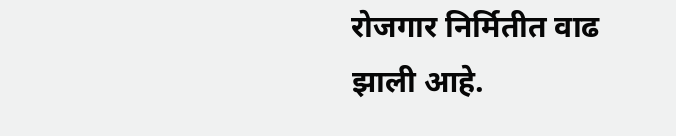रोजगार निर्मितीत वाढ झाली आहे.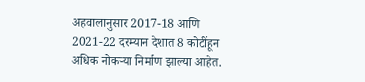अहवालानुसार 2017-18 आणि 2021-22 दरम्यान देशात 8 कोटींहून अधिक नोकऱ्या निर्माण झाल्या आहेत.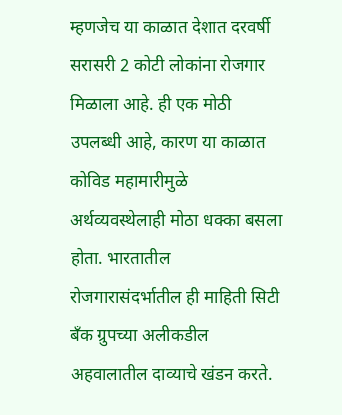म्हणजेच या काळात देशात दरवर्षी सरासरी 2 कोटी लोकांना रोजगार मिळाला आहे. ही एक मोठी उपलब्धी आहे, कारण या काळात कोविड महामारीमुळे अर्थव्यवस्थेलाही मोठा धक्का बसला होता. भारतातील रोजगारासंदर्भातील ही माहिती सिटी बँक ग्रुपच्या अलीकडील अहवालातील दाव्याचे खंडन करते.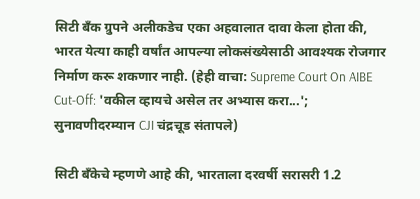सिटी बँक ग्रुपने अलीकडेच एका अहवालात दावा केला होता की, भारत येत्या काही वर्षांत आपल्या लोकसंख्येसाठी आवश्यक रोजगार निर्माण करू शकणार नाही. (हेही वाचा: Supreme Court On AIBE Cut-Off: 'वकील व्हायचे असेल तर अभ्यास करा...'; सुनावणीदरम्यान CJI चंद्रचूड संतापले)

सिटी बँकेचे म्हणणे आहे की, भारताला दरवर्षी सरासरी 1.2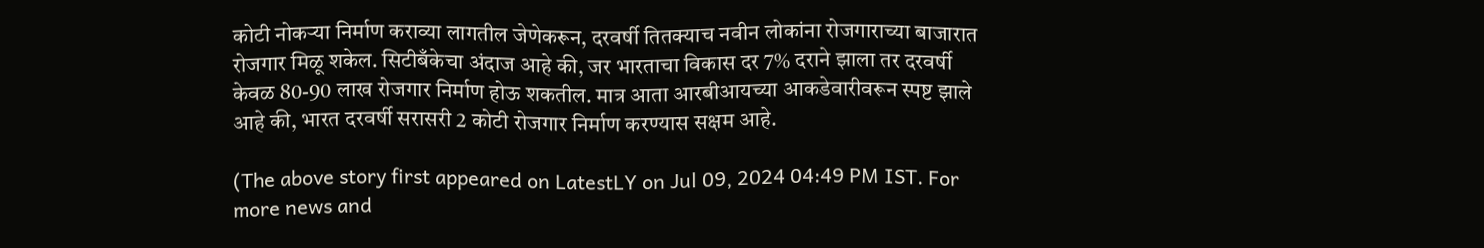कोटी नोकऱ्या निर्माण कराव्या लागतील जेणेकरून, दरवर्षी तितक्याच नवीन लोकांना रोजगाराच्या बाजारात रोजगार मिळू शकेल. सिटीबँकेचा अंदाज आहे की, जर भारताचा विकास दर 7% दराने झाला तर दरवर्षी केवळ 80-90 लाख रोजगार निर्माण होऊ शकतील. मात्र आता आरबीआयच्या आकडेवारीवरून स्पष्ट झाले आहे की, भारत दरवर्षी सरासरी 2 कोटी रोजगार निर्माण करण्यास सक्षम आहे.

(The above story first appeared on LatestLY on Jul 09, 2024 04:49 PM IST. For more news and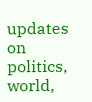updates on politics, world,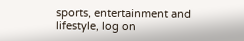sports, entertainment and lifestyle, log on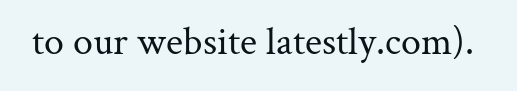to our website latestly.com).